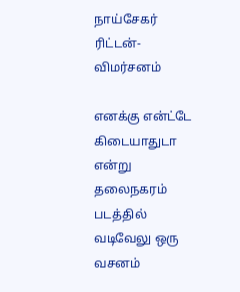நாய்சேகர் ரிட்டன்- விமர்சனம்

எனக்கு என்ட்டே கிடையாதுடா என்று தலைநகரம் படத்தில் வடிவேலு ஒரு வசனம்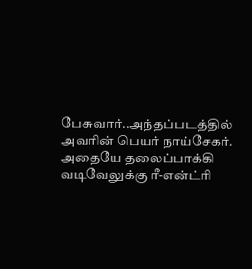பேசுவார்..அந்தப்படத்தில் அவரின் பெயர் நாய்சேகர். அதையே தலைப்பாக்கி வடிவேலுக்கு ரீ-என்ட்ரி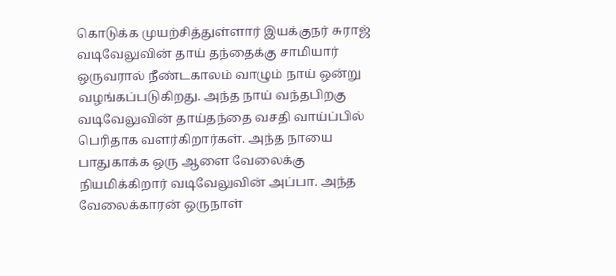கொடுக்க முயற்சித்துள்ளார் இயக்குநர் சுராஜ்
வடிவேலுவின் தாய் தந்தைக்கு சாமியார் ஒருவரால் நீண்டகாலம் வாழும் நாய் ஒன்று வழங்கப்படுகிறது. அந்த நாய் வந்தபிறகு வடிவேலுவின் தாய்தந்தை வசதி வாய்ப்பில் பெரிதாக வளர்கிறார்கள். அந்த நாயை பாதுகாக்க ஒரு ஆளை வேலைக்கு நியமிக்கிறார் வடிவேலுவின் அப்பா. அந்த வேலைக்காரன் ஒருநாள்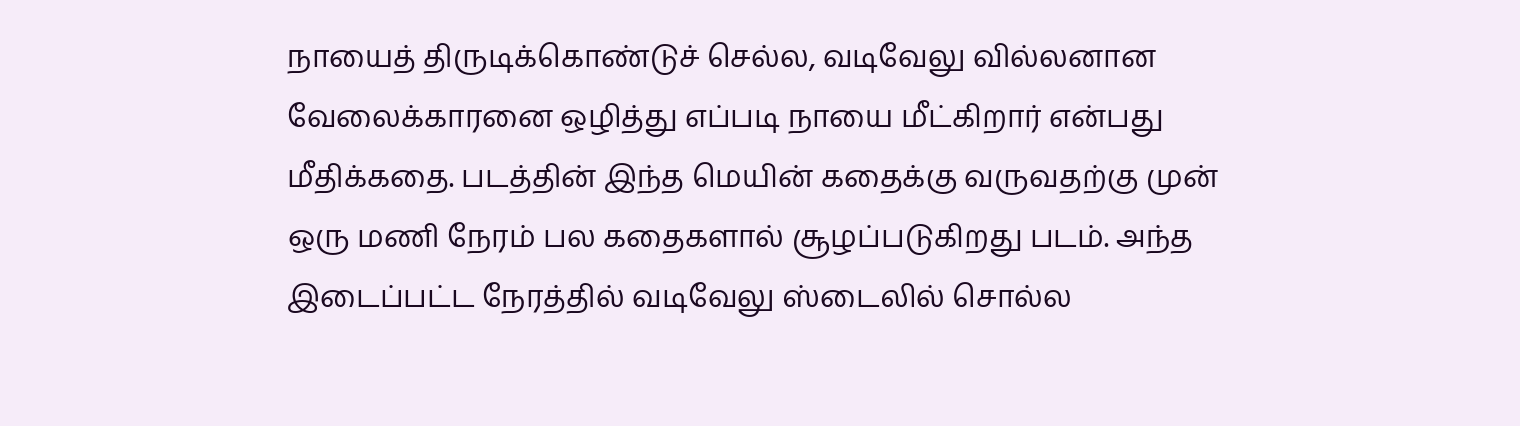நாயைத் திருடிக்கொண்டுச் செல்ல, வடிவேலு வில்லனான வேலைக்காரனை ஒழித்து எப்படி நாயை மீட்கிறார் என்பது மீதிக்கதை. படத்தின் இந்த மெயின் கதைக்கு வருவதற்கு முன் ஒரு மணி நேரம் பல கதைகளால் சூழப்படுகிறது படம். அந்த இடைப்பட்ட நேரத்தில் வடிவேலு ஸ்டைலில் சொல்ல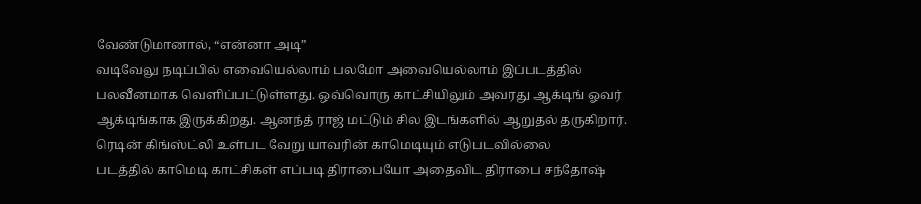வேண்டுமானால், “என்னா அடி”
வடிவேலு நடிப்பில் எவையெல்லாம் பலமோ அவையெல்லாம் இப்படத்தில் பலவீனமாக வெளிப்பட்டுள்ளது. ஒவ்வொரு காட்சியிலும் அவரது ஆக்டிங் ஓவர் ஆக்டிங்காக இருக்கிறது. ஆனந்த் ராஜ் மட்டும் சில இடங்களில் ஆறுதல் தருகிறார். ரெடின் கிங்ஸ்ட்லி உள்பட வேறு யாவரின் காமெடியும் எடுபடவில்லை
படத்தில் காமெடி காட்சிகள் எப்படி திராபையோ அதைவிட திராபை சந்தோஷ்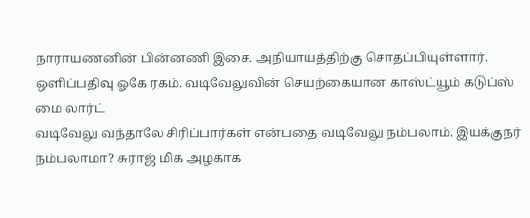நாராயணனின் பின்னணி இசை. அநியாயத்திற்கு சொதப்பியுள்ளார். ஒளிப்பதிவு ஓகே ரகம். வடிவேலுவின் செயற்கையான காஸ்ட்யூம் கடுப்ஸ் மை லார்ட்
வடிவேலு வந்தாலே சிரிப்பார்கள் என்பதை வடிவேலு நம்பலாம். இயக்குநர் நம்பலாமா? சுராஜ் மிக அழகாக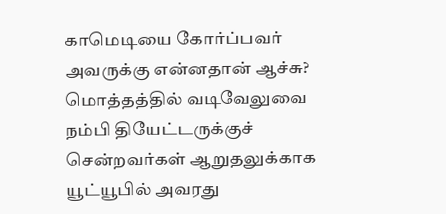காமெடியை கோர்ப்பவர் அவருக்கு என்னதான் ஆச்சு?
மொத்தத்தில் வடிவேலுவை நம்பி தியேட்டருக்குச் சென்றவர்கள் ஆறுதலுக்காக யூட்யூபில் அவரது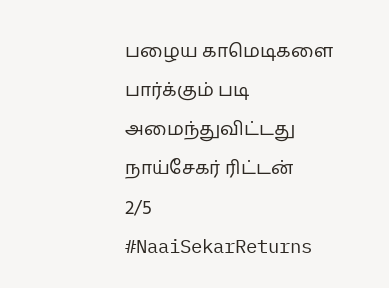பழைய காமெடிகளை பார்க்கும் படி அமைந்துவிட்டது நாய்சேகர் ரிட்டன்
2/5
#NaaiSekarReturns